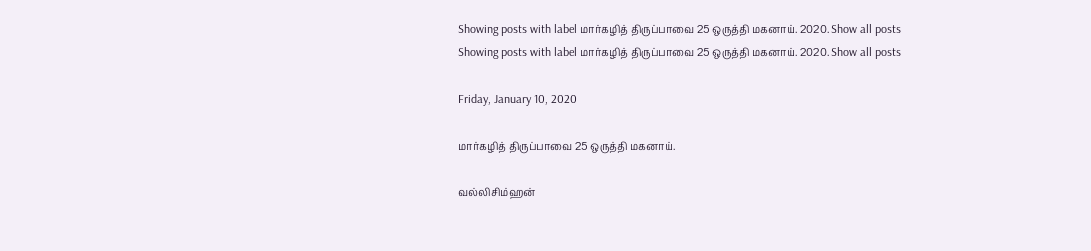Showing posts with label மார்கழித் திருப்பாவை 25 ஒருத்தி மகனாய். 2020. Show all posts
Showing posts with label மார்கழித் திருப்பாவை 25 ஒருத்தி மகனாய். 2020. Show all posts

Friday, January 10, 2020

மார்கழித் திருப்பாவை 25 ஒருத்தி மகனாய்.

வல்லிசிம்ஹன்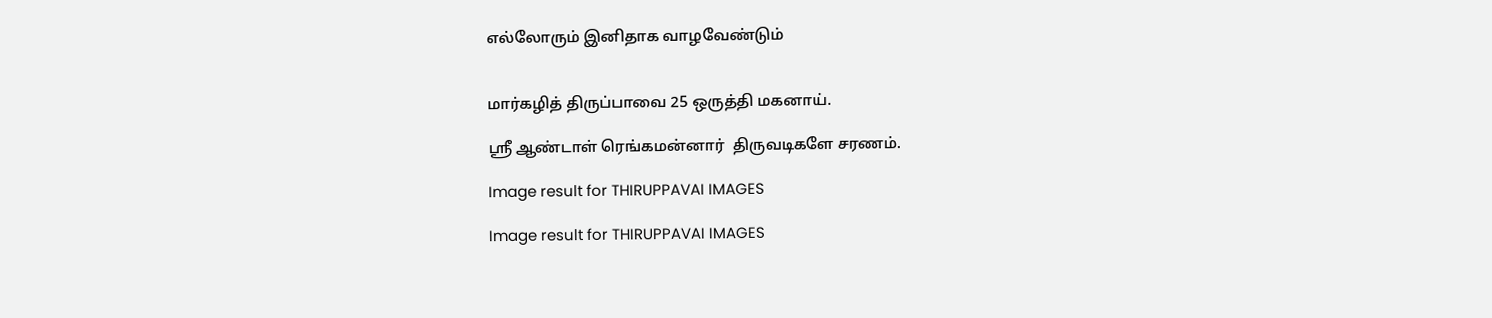எல்லோரும் இனிதாக வாழவேண்டும்


மார்கழித் திருப்பாவை 25 ஒருத்தி மகனாய்.

ஸ்ரீ ஆண்டாள் ரெங்கமன்னார்  திருவடிகளே சரணம்.

Image result for THIRUPPAVAI IMAGES

Image result for THIRUPPAVAI IMAGES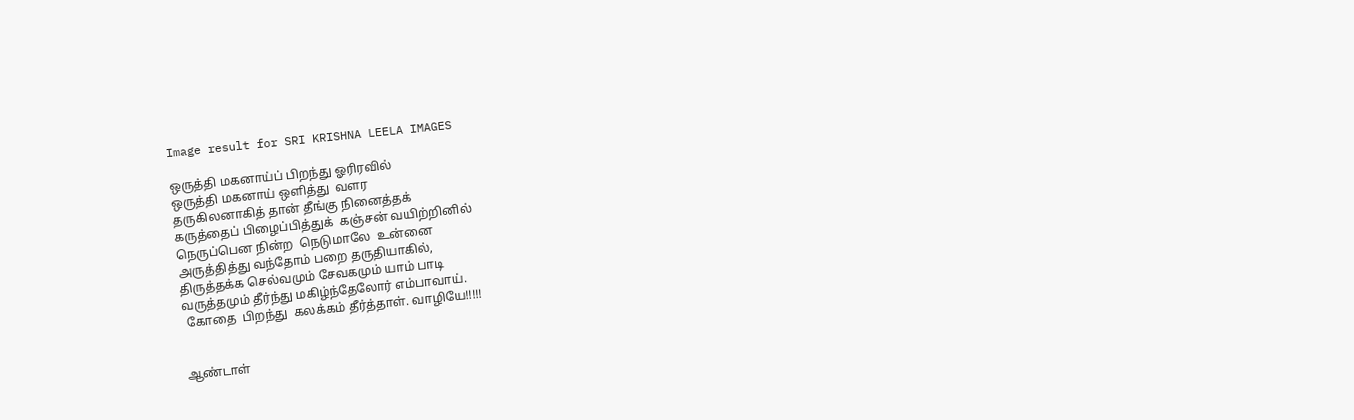Image result for SRI KRISHNA LEELA IMAGES

ஒருத்தி மகனாய்ப் பிறந்து ஓரிரவில்
ஒருத்தி மகனாய் ஒளித்து  வளர
தருகிலனாகித் தான் தீங்கு நினைத்தக்
கருத்தைப் பிழைப்பித்துக்  கஞ்சன் வயிற்றினில்
நெருப்பென நின்ற  நெடுமாலே  உன்னை
அருத்தித்து வந்தோம் பறை தருதியாகில்,
திருத்தக்க செல்வமும் சேவகமும் யாம் பாடி
வருத்தமும் தீர்ந்து மகிழ்ந்தேலோர் எம்பாவாய்.
 கோதை  பிறந்து  கலக்கம் தீர்த்தாள். வாழியே!!!!!


ஆண்டாள்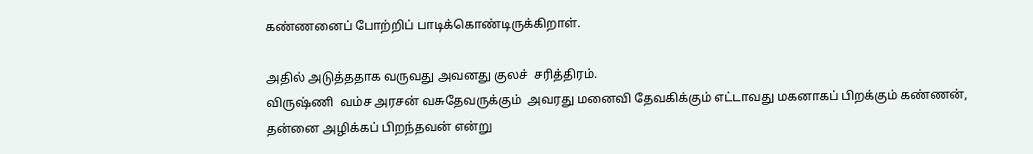கண்ணனைப் போற்றிப் பாடிக்கொண்டிருக்கிறாள்.

அதில் அடுத்ததாக வருவது அவனது குலச்  சரித்திரம்.
விருஷ்ணி  வம்ச அரசன் வசுதேவருக்கும்  அவரது மனைவி தேவகிக்கும் எட்டாவது மகனாகப் பிறக்கும் கண்ணன்,
தன்னை அழிக்கப் பிறந்தவன் என்று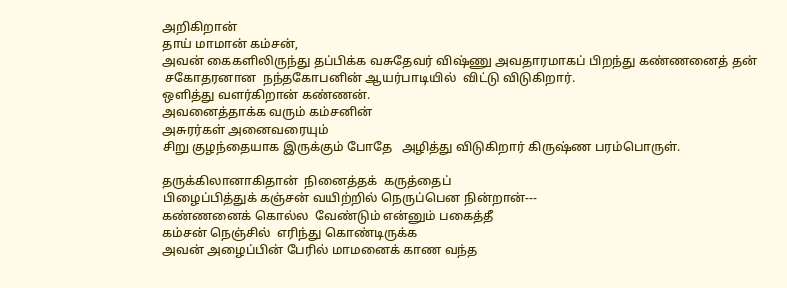அறிகிறான்
தாய் மாமான் கம்சன்,
அவன் கைகளிலிருந்து தப்பிக்க வசுதேவர் விஷ்ணு அவதாரமாகப் பிறந்து கண்ணனைத் தன்
 சகோதரனான  நந்தகோபனின் ஆயர்பாடியில்  விட்டு விடுகிறார்.
ஒளித்து வளர்கிறான் கண்ணன்.
அவனைத்தாக்க வரும் கம்சனின்
அசுரர்கள் அனைவரையும்
சிறு குழந்தையாக இருக்கும் போதே   அழித்து விடுகிறார் கிருஷ்ண பரம்பொருள்.

தருக்கிலானாகிதான்  நினைத்தக்  கருத்தைப்
பிழைப்பித்துக் கஞ்சன் வயிற்றில் நெருப்பென நின்றான்---
கண்ணனைக் கொல்ல  வேண்டும் என்னும் பகைத்தீ
கம்சன் நெஞ்சில்  எரிந்து கொண்டிருக்க
அவன் அழைப்பின் பேரில் மாமனைக் காண வந்த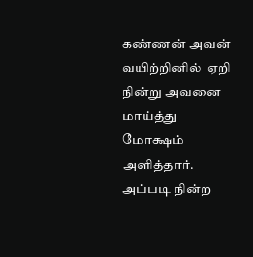கண்ணன் அவன் வயிற்றினில்  ஏறி நின்று அவனை மாய்த்து
மோக்ஷம் அளித்தார்.
அப்படி நின்ற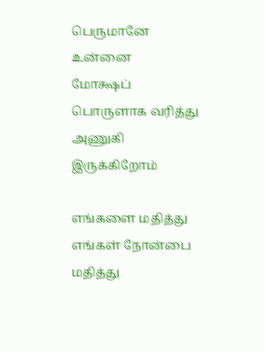பெருமானே உன்னை
மோக்ஷப் பொருளாக வரித்து அணுகி இருக்கிறோம்

எங்களை மதித்து  எங்கள் நோன்பை  மதித்து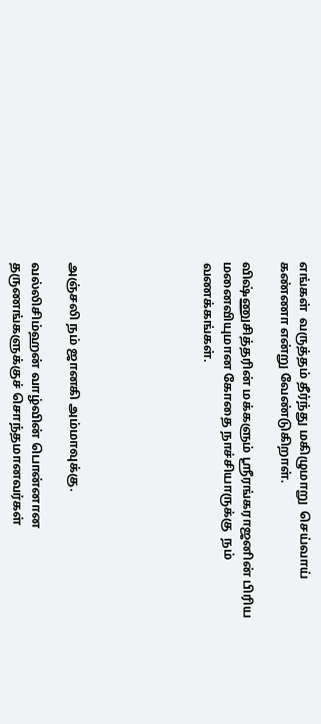எங்கள்  வருத்தம் தீர்ந்து மகிழுமாறு  செய்வாய் கண்ணா என்று வேண்டுகிறாள்.

விஷ்ணுசித்தரின் மக்களும் ஸ்ரீரங்கராஜனின் பிரிய மனைவியுமான கோதை நாச்சியாருக்கு  நம் வணக்கங்கள்.






அஞ்சலி நம் ஜானகி அம்மாவுக்கு.

வல்லிசிம்ஹன் வாழ்வின் பொன்னான தருணங்களுக்குச் சொந்தமானவர்கள்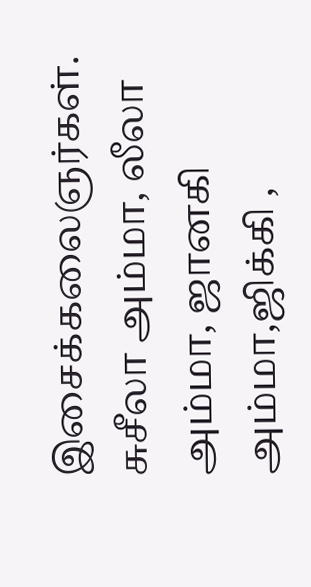இசைக்கலைஞர்கள். சுசீலா அம்மா, லீலா அம்மா, ஜானகி அம்மா,ஜிக்கி ,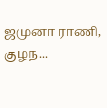ஜமுனா ராணி, குழந...